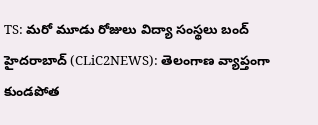TS: మరో మూడు రోజులు విద్యా సంస్థలు బంద్
హైదరాబాద్ (CLiC2NEWS): తెలంగాణ వ్యాప్తంగా కుండపోత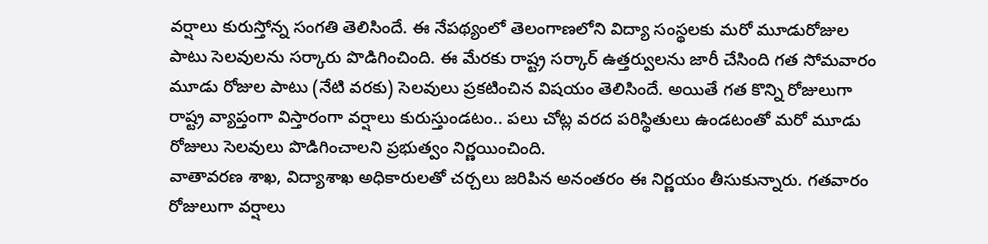వర్షాలు కురుస్తోన్న సంగతి తెలిసిందే. ఈ నేపథ్యంలో తెలంగాణలోని విద్యా సంస్థలకు మరో మూడురోజుల పాటు సెలవులను సర్కారు పొడిగించింది. ఈ మేరకు రాష్ట్ర సర్కార్ ఉత్తర్వులను జారీ చేసింది గత సోమవారం మూడు రోజుల పాటు (నేటి వరకు) సెలవులు ప్రకటించిన విషయం తెలిసిందే. అయితే గత కొన్ని రోజులుగా రాష్ట్ర వ్యాప్తంగా విస్తారంగా వర్షాలు కురుస్తుండటం.. పలు చోట్ల వరద పరిస్థితులు ఉండటంతో మరో మూడు రోజులు సెలవులు పొడిగించాలని ప్రభుత్వం నిర్ణయించింది.
వాతావరణ శాఖ, విద్యాశాఖ అధికారులతో చర్చలు జరిపిన అనంతరం ఈ నిర్ణయం తీసుకున్నారు. గతవారం రోజులుగా వర్షాలు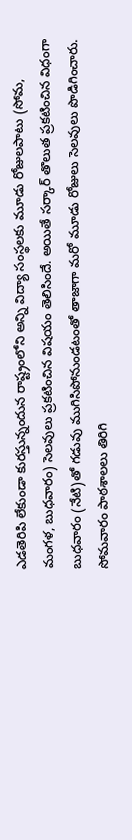ఎడతెరిపి లేకుండా కురస్తున్నందున రాష్ట్రంలోని అన్ని విద్యా సంస్థలకు మూడు రోజులపాటు (సోమ, మంగళ, బుధవారం) సెలవులు ప్రకటించిన విషయం తెలిసిందే. అయితే సర్కార్ తొలుత ప్రకటించిన విధంగా బుధవారం (నేటి)తో గడువు ముగిసిపోనుండటంతో తాజాగా మరో మూడు రోజులు సెలవులు పొడిగించారు. సోమవారం పాఠశాలలు తిరిగి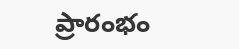ప్రారంభం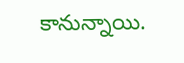కానున్నాయి.